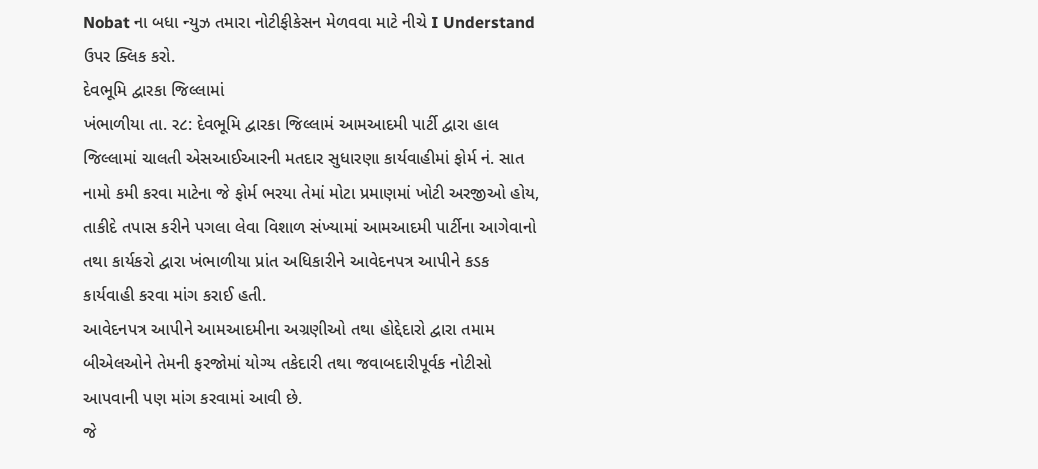Nobat ના બધા ન્યુઝ તમારા નોટીફીકેસન મેળવવા માટે નીચે I Understand ઉપર ક્લિક કરો.
દેવભૂમિ દ્વારકા જિલ્લામાં
ખંભાળીયા તા. ર૮: દેવભૂમિ દ્વારકા જિલ્લામં આમઆદમી પાર્ટી દ્વારા હાલ જિલ્લામાં ચાલતી એસઆઈઆરની મતદાર સુધારણા કાર્યવાહીમાં ફોર્મ નં. સાત નામો કમી કરવા માટેના જે ફોર્મ ભરયા તેમાં મોટા પ્રમાણમાં ખોટી અરજીઓ હોય, તાકીદે તપાસ કરીને પગલા લેવા વિશાળ સંખ્યામાં આમઆદમી પાર્ટીના આગેવાનો તથા કાર્યકરો દ્વારા ખંભાળીયા પ્રાંત અધિકારીને આવેદનપત્ર આપીને કડક કાર્યવાહી કરવા માંગ કરાઈ હતી.
આવેદનપત્ર આપીને આમઆદમીના અગ્રણીઓ તથા હોદ્દેદારો દ્વારા તમામ બીએલઓને તેમની ફરજોમાં યોગ્ય તકેદારી તથા જવાબદારીપૂર્વક નોટીસો આપવાની પણ માંગ કરવામાં આવી છે.
જે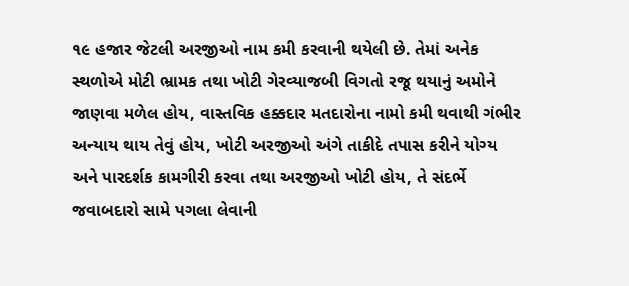૧૯ હજાર જેટલી અરજીઓ નામ કમી કરવાની થયેલી છે. તેમાં અનેક સ્થળોએ મોટી ભ્રામક તથા ખોટી ગેરવ્યાજબી વિગતો રજૂ થયાનું અમોને જાણવા મળેલ હોય, વાસ્તવિક હક્કદાર મતદારોના નામો કમી થવાથી ગંભીર અન્યાય થાય તેવું હોય, ખોટી અરજીઓ અંગે તાકીદે તપાસ કરીને યોગ્ય અને પારદર્શક કામગીરી કરવા તથા અરજીઓ ખોટી હોય, તે સંદર્ભે જવાબદારો સામે પગલા લેવાની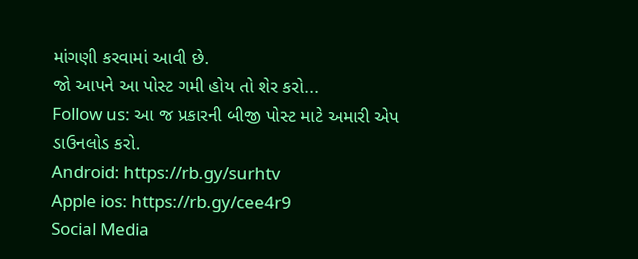માંગણી કરવામાં આવી છે.
જો આપને આ પોસ્ટ ગમી હોય તો શેર કરો...
Follow us: આ જ પ્રકારની બીજી પોસ્ટ માટે અમારી એપ ડાઉનલોડ કરો.
Android: https://rb.gy/surhtv
Apple ios: https://rb.gy/cee4r9
Social Media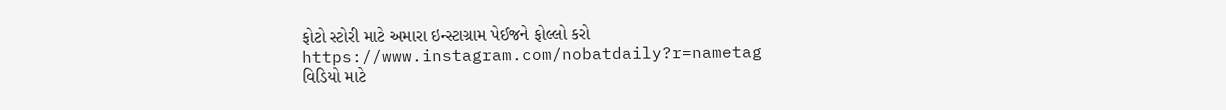ફોટો સ્ટોરી માટે અમારા ઇન્સ્ટાગ્રામ પેઈજને ફોલ્લો કરો
https://www.instagram.com/nobatdaily?r=nametag
વિડિયો માટે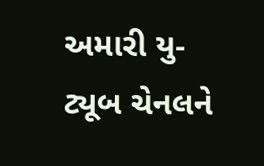અમારી યુ-ટ્યૂબ ચેનલને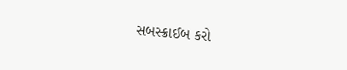સબસ્ક્રાઈબ કરો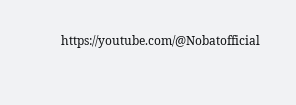https://youtube.com/@Nobatofficial